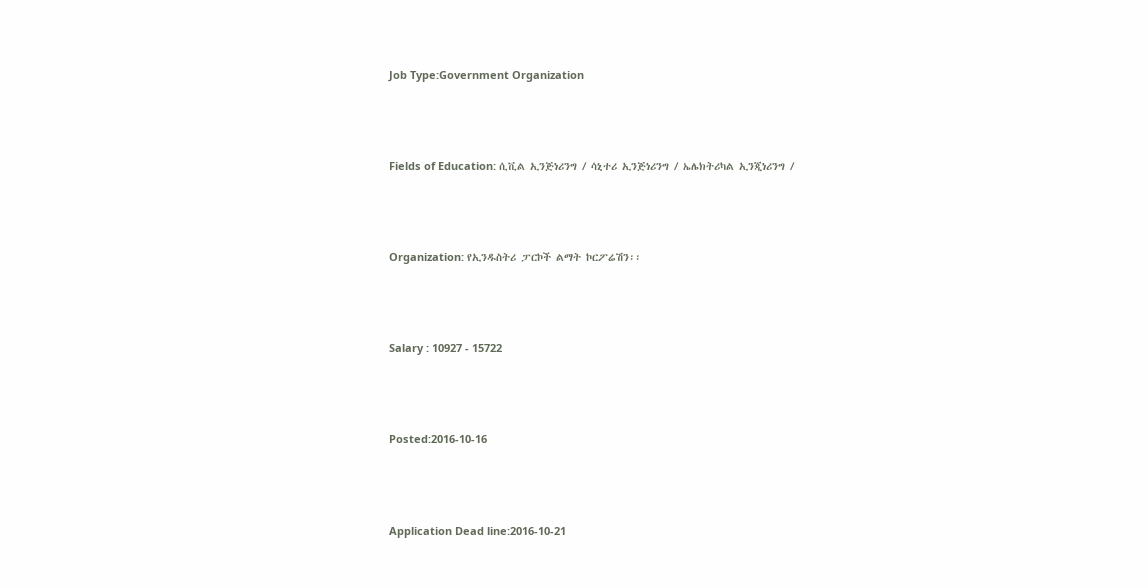Job Type:Government Organization



Fields of Education: ሲቪል ኢንጅነሪንግ / ሳኒተሪ ኢንጅነሪንግ / ኤሌክትሪካል ኢንጂነሪንግ /



Organization: የኢንዱስትሪ ፓርኮች ልማት ኮርፖሬሽን፡፡



Salary : 10927 - 15722



Posted:2016-10-16



Application Dead line:2016-10-21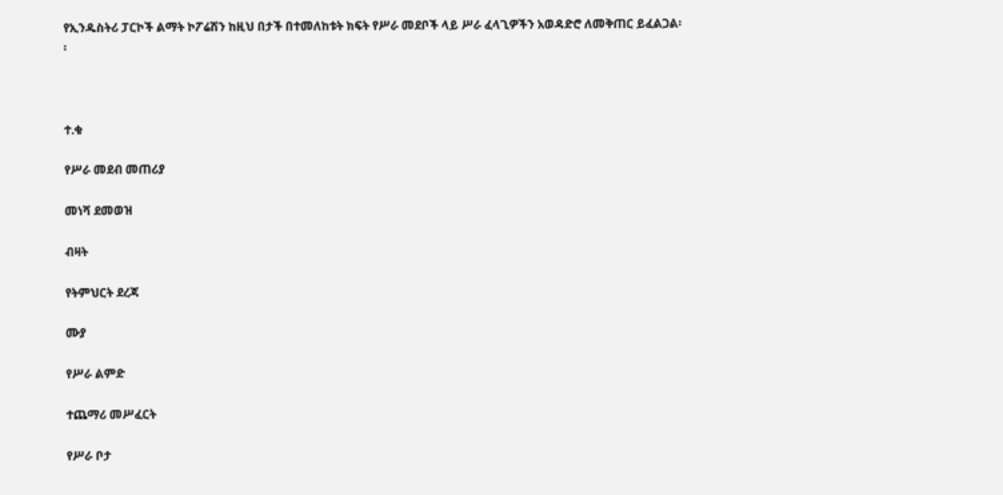የኢንዱስትሪ ፓርኮች ልማት ኮፖሬሽን ከዚህ በታች በተመለከቱት ክፍት የሥራ መደቦች ላይ ሥራ ፈላጊዎችን አወዳድሮ ለመቅጠር ይፈልጋል፡፡



ተ.ቁ

የሥራ መደብ መጠሪያ

መነሻ ደመወዝ

ብዛት

የትምህርት ደረጃ

ሙያ

የሥራ ልምድ

ተጨማሪ መሥፈርት

የሥራ ቦታ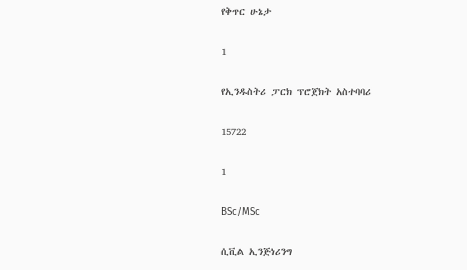የቅጥር ሁኔታ

1

የኢንዱስትሪ ፓርክ ፕሮጀክት አስተባባሪ

15722

1

BSc/MSc

ሲቪል ኢንጅነሪንግ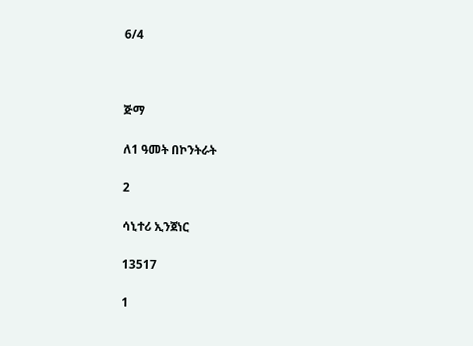6/4



ጅማ

ለ1 ዓመት በኮንትራት

2

ሳኒተሪ ኢንጀነር

13517

1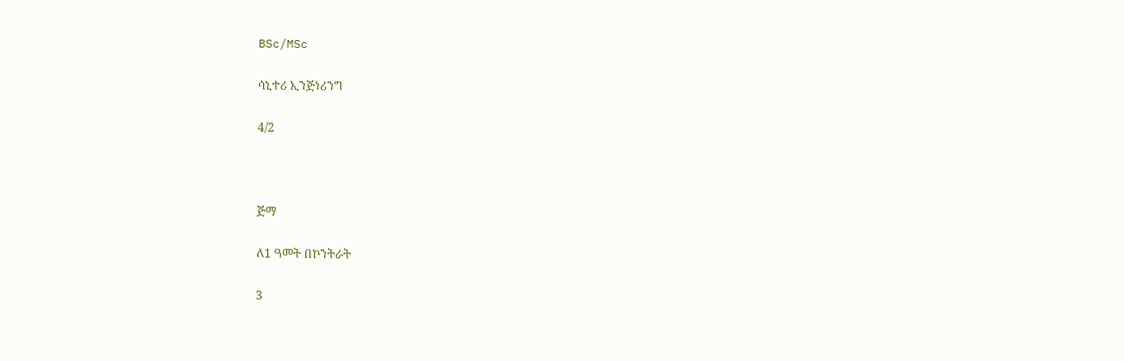BSc/MSc

ሳኒተሪ ኢንጅነሪንግ

4/2



ጅማ

ለ1 ዓመት በኮንትራት

3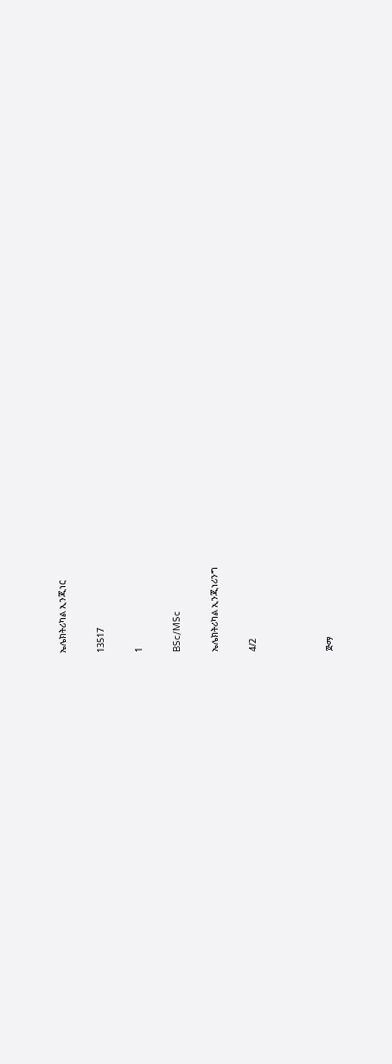ኤሌክትሪካል ኢንጂነር

13517

1

BSc/MSc

ኤሌክትሪካል ኢንጂነሪንግ

4/2



ጅማ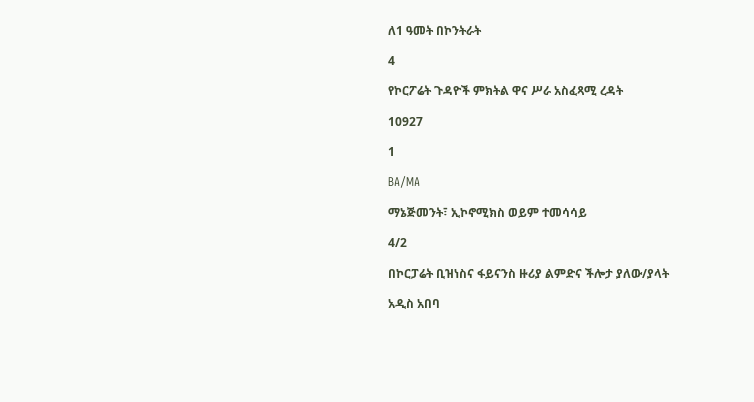ለ1 ዓመት በኮንትራት

4

የኮርፖሬት ጉዳዮች ምክትል ዋና ሥራ አስፈጻሚ ረዳት

10927

1

BA/MA

ማኔጅመንት፣ ኢኮኖሚክስ ወይም ተመሳሳይ

4/2

በኮርፓሬት ቢዝነስና ፋይናንስ ዙሪያ ልምድና ችሎታ ያለው/ያላት

አዲስ አበባ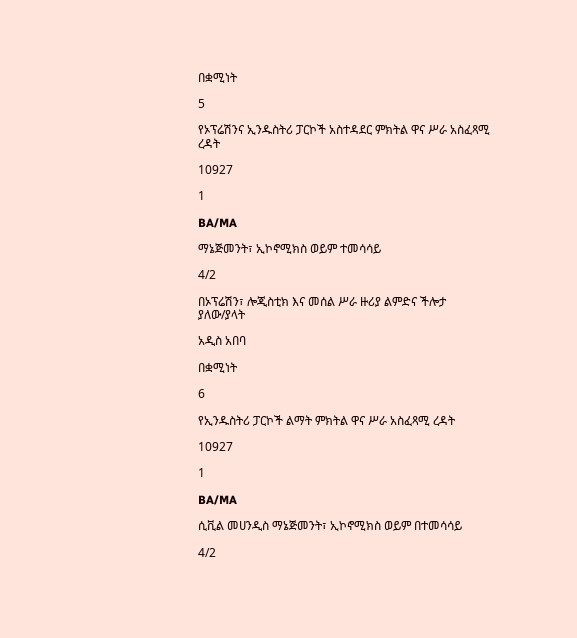በቋሚነት

5

የኦፕሬሽንና ኢንዱስትሪ ፓርኮች አስተዳደር ምክትል ዋና ሥራ አስፈጻሚ ረዳት

10927

1

BA/MA

ማኔጅመንት፣ ኢኮኖሚክስ ወይም ተመሳሳይ

4/2

በኦፕሬሽን፣ ሎጂስቲክ እና መሰል ሥራ ዙሪያ ልምድና ችሎታ ያለው/ያላት

አዲስ አበባ

በቋሚነት

6

የኢንዱስትሪ ፓርኮች ልማት ምክትል ዋና ሥራ አስፈጻሚ ረዳት

10927

1

BA/MA

ሲቪል መሀንዲስ ማኔጅመንት፣ ኢኮኖሚክስ ወይም በተመሳሳይ

4/2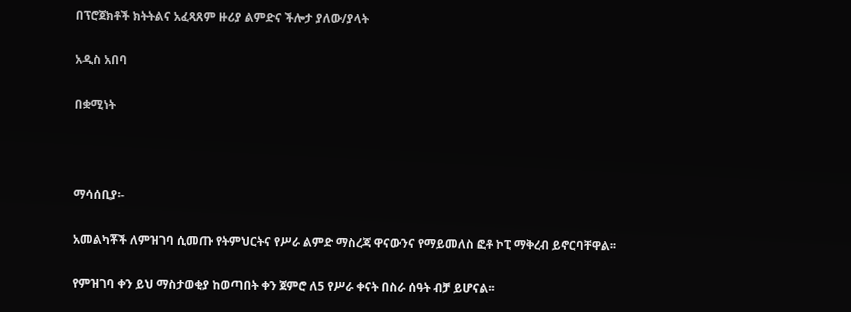በፕሮጀክቶች ክትትልና አፈጻጸም ዙሪያ ልምድና ችሎታ ያለው/ያላት

አዲስ አበባ

በቋሚነት



ማሳሰቢያ፡-

አመልካቾች ለምዝገባ ሲመጡ የትምህርትና የሥራ ልምድ ማስረጃ ዋናውንና የማይመለስ ፎቶ ኮፒ ማቅረብ ይኖርባቸዋል፡፡

የምዝገባ ቀን ይህ ማስታወቂያ ከወጣበት ቀን ጀምሮ ለ5 የሥራ ቀናት በስራ ሰዓት ብቻ ይሆናል፡፡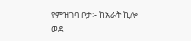የምዝገባ ቦታ፡- ከአራት ኪሎ ወደ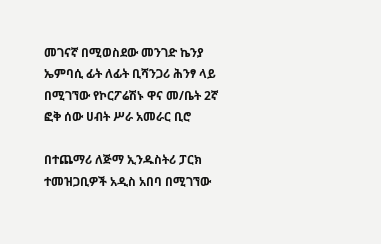መገናኛ በሚወስደው መንገድ ኬንያ ኤምባሲ ፊት ለፊት ቢሻንጋሪ ሕንፃ ላይ በሚገኘው የኮርፖሬሽኑ ዋና መ/ቤት 2ኛ ፎቅ ሰው ሀብት ሥራ አመራር ቢሮ

በተጨማሪ ለጅማ ኢንዱስትሪ ፓርክ ተመዝጋቢዎች አዲስ አበባ በሚገኘው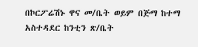በኮርፖሬሽኑ ዋና መ/ቤት ወይም በጅማ ከተማ አስተዳደር ከንቲን ጽ/ቤት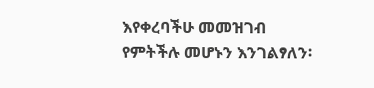እየቀረባችሁ መመዝገብ የምትችሉ መሆኑን እንገልፃለን፡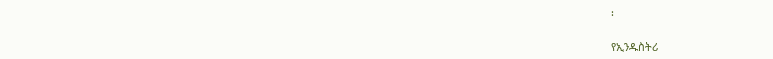፡

የኢንዱስትሪ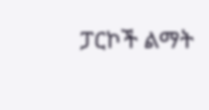ፓርኮች ልማት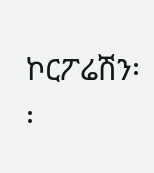ኮርፖሬሽን፡፡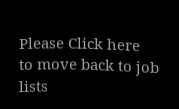Please Click here
to move back to job lists